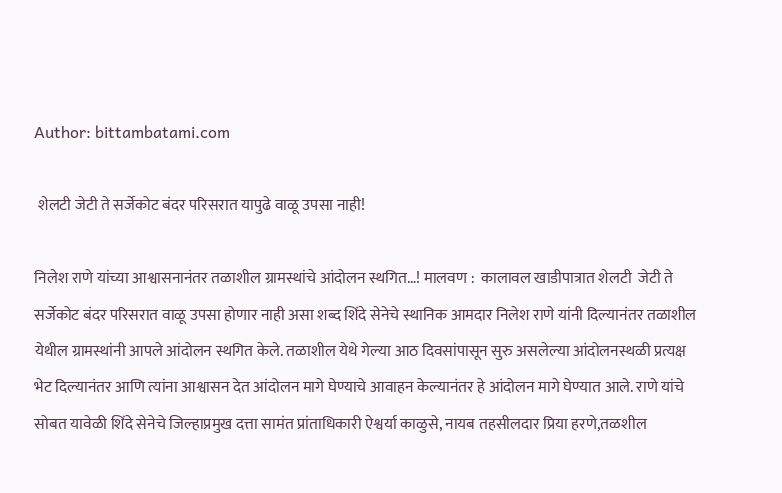Author: bittambatami.com

 शेलटी जेटी ते सर्जेकोट बंदर परिसरात यापुढे वाळू उपसा नाही!

निलेश राणे यांच्या आश्वासनानंतर तळाशील ग्रामस्थांचे आंदोलन स्थगित…! मालवण :  कालावल खाडीपात्रात शेलटी  जेटी ते सर्जेकोट बंदर परिसरात वाळू उपसा होणार नाही असा शब्द शिंदे सेनेचे स्थानिक आमदार निलेश राणे यांनी दिल्यानंतर तळाशील  येथील ग्रामस्थांनी आपले आंदोलन स्थगित केले. तळाशील येथे गेल्या आठ दिवसांपासून सुरु असलेल्या आंदोलनस्थळी प्रत्यक्ष भेट दिल्यानंतर आणि त्यांना आश्वासन देत आंदोलन मागे घेण्याचे आवाहन केल्यानंतर हे आंदोलन मागे घेण्यात आले. राणे यांचे सोबत यावेळी शिंदे सेनेचे जिल्हाप्रमुख दत्ता सामंत प्रांताधिकारी ऐश्वर्या काळुसे, नायब तहसीलदार प्रिया हरणे,तळशील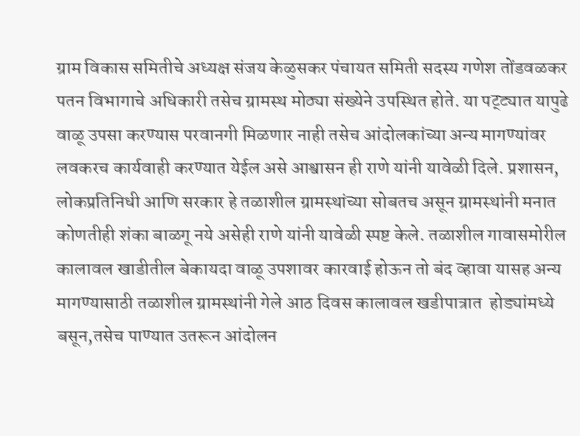ग्राम विकास समितीचे अध्यक्ष संजय केळुसकर पंचायत समिती सदस्य गणेश तोंडवळकर पतन विभागाचे अधिकारी तसेच ग्रामस्थ मोठ्या संख्येने उपस्थित होते. या पट्ट्यात यापुढे वाळू उपसा करण्यास परवानगी मिळणार नाही तसेच आंदोलकांच्या अन्य मागण्यांवर लवकरच कार्यवाही करण्यात येईल असे आश्वासन ही राणे यांनी यावेळी दिले. प्रशासन, लोकप्रतिनिधी आणि सरकार हे तळाशील ग्रामस्थांच्या सोबतच असून ग्रामस्थांनी मनात कोणतीही शंका बाळगू नये असेही राणे यांनी यावेळी स्पष्ट केले. तळाशील गावासमोरील कालावल खाडीतील बेकायदा वाळू उपशावर कारवाई होऊन तो बंद व्हावा यासह अन्य मागण्यासाठी तळाशील ग्रामस्थांनी गेले आठ दिवस कालावल खडीपात्रात  होड्यांमध्ये बसून,तसेच पाण्यात उतरून आंदोलन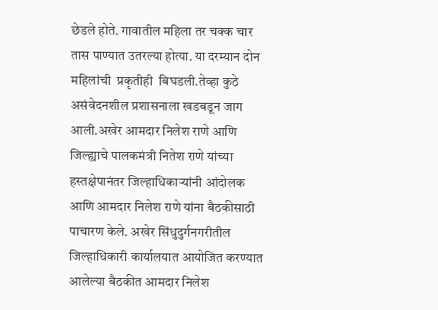छेडले होते. गावातील महिला तर चक्क चार तास पाण्यात उतरल्या होत्या. या दरम्यान दोन महिलांची  प्रकृतीही  बिघडली.तेव्हा कुठे असंवेदनशील प्रशासनाला खडबडून जाग आली.अखेर आमदार निलेश राणे आणि जिल्ह्याचे पालकमंत्री नितेश राणे यांच्या हस्तक्षेपानंतर जिल्हाधिकाऱ्यांनी आंदोलक  आणि आमदार निलेश राणे यांना बैठकीसाठी पाचारण केले. अखेर सिंधुदुर्गनगरीतील जिल्हाधिकारी कार्यालयात आयोजित करण्यात आलेल्या बैठकीत आमदार निलेश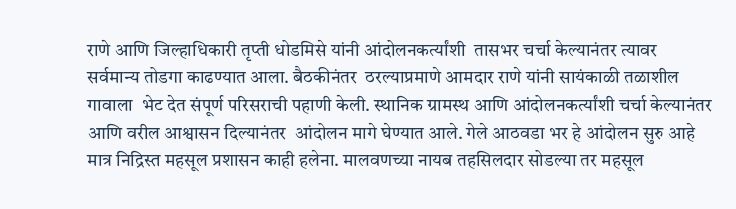राणे आणि जिल्हाधिकारी तृप्ती धोडमिसे यांनी आंदोलनकर्त्यांशी  तासभर चर्चा केल्यानंतर त्यावर सर्वमान्य तोडगा काढण्यात आला. बैठकीनंतर  ठरल्याप्रमाणे आमदार राणे यांनी सायंकाळी तळाशील गावाला  भेट देत संपूर्ण परिसराची पहाणी केली. स्थानिक ग्रामस्थ आणि आंदोलनकर्त्यांशी चर्चा केल्यानंतर आणि वरील आश्वासन दिल्यानंतर  आंदोलन मागे घेण्यात आले. गेले आठवडा भर हे आंदोलन सुरु आहे मात्र निद्रिस्त महसूल प्रशासन काही हलेना. मालवणच्या नायब तहसिलदार सोडल्या तर महसूल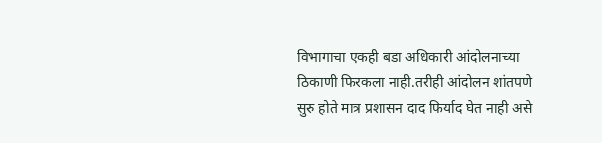विभागाचा एकही बडा अधिकारी आंदोलनाच्या ठिकाणी फिरकला नाही.तरीही आंदोलन शांतपणे सुरु होते मात्र प्रशासन दाद फिर्याद घेत नाही असे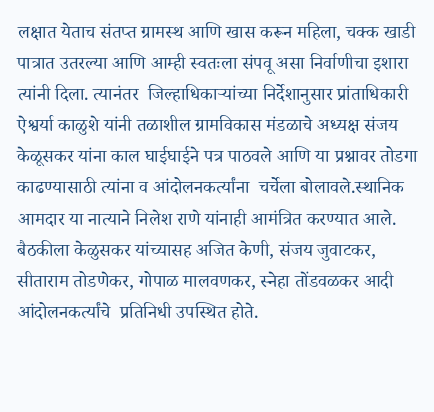लक्षात येताच संतप्त ग्रामस्थ आणि खास करून महिला, चक्क खाडी पात्रात उतरल्या आणि आम्ही स्वतःला संपवू असा निर्वाणीचा इशारा त्यांनी दिला. त्यानंतर  जिल्हाधिकाऱ्यांच्या निर्देशानुसार प्रांताधिकारी ऐश्वर्या काळुशे यांनी तळाशील ग्रामविकास मंडळाचे अध्यक्ष संजय केळूसकर यांना काल घाईघाईने पत्र पाठवले आणि या प्रश्नावर तोडगा काढण्यासाठी त्यांना व आंदोलनकर्त्यांना  चर्चेला बोलावले.स्थानिक आमदार या नात्याने निलेश राणे यांनाही आमंत्रित करण्यात आले. बैठकीला केळुसकर यांच्यासह अजित केणी, संजय जुवाटकर, सीताराम तोडणेकर, गोपाळ मालवणकर, स्नेहा तोंडवळकर आदी आंदोलनकर्त्यांचे  प्रतिनिधी उपस्थित होते.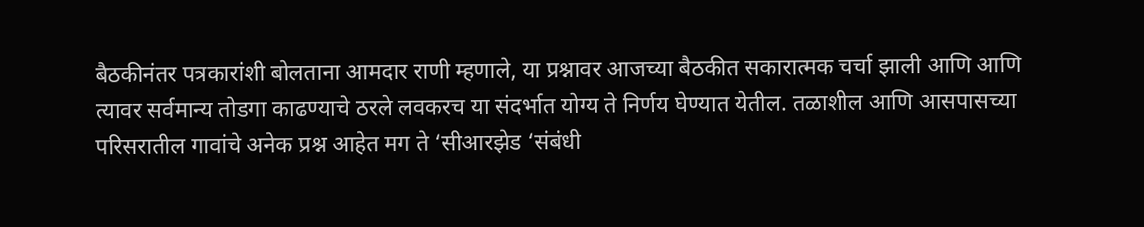बैठकीनंतर पत्रकारांशी बोलताना आमदार राणी म्हणाले, या प्रश्नावर आजच्या बैठकीत सकारात्मक चर्चा झाली आणि आणि त्यावर सर्वमान्य तोडगा काढण्याचे ठरले लवकरच या संदर्भात योग्य ते निर्णय घेण्यात येतील. तळाशील आणि आसपासच्या परिसरातील गावांचे अनेक प्रश्न आहेत मग ते ‘सीआरझेड ‘संबंधी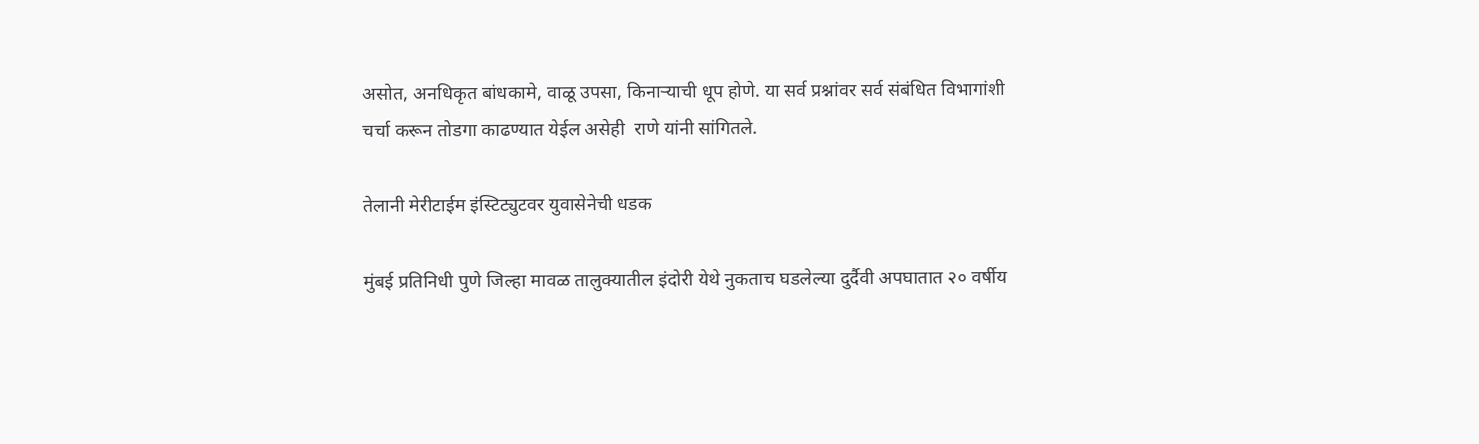असोत, अनधिकृत बांधकामे, वाळू उपसा, किनाऱ्याची धूप होणे. या सर्व प्रश्नांवर सर्व संबंधित विभागांशी  चर्चा करून तोडगा काढण्यात येईल असेही  राणे यांनी सांगितले.

तेलानी मेरीटाईम इंस्टिट्युटवर युवासेनेची धडक

मुंबई प्रतिनिधी पुणे जिल्हा मावळ तालुक्यातील इंदोरी येथे नुकताच घडलेल्या दुर्दैवी अपघातात २० वर्षीय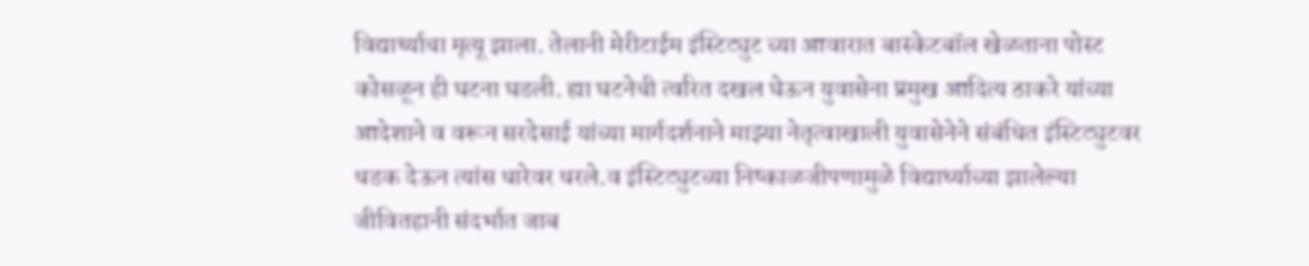विद्यार्थ्याचा मृत्यू झाला. तेलानी मेरीटाईम इंस्टिट्युट च्या आवारात बास्केटबॉल खेळताना पोस्ट कोसळून ही घटना घडली. ह्या घटनेची त्वरित दखल घेऊन युवासेना प्रमुख आदित्य ठाकरे यांच्या आदेशाने व वरून सरदेसाई यांच्या मार्गदर्शनाने माझ्या नेतृत्वाखाली युवासेनेने संबंधित इंस्टिट्युटवर धडक देऊन त्यांस धारेवर धरले.व इंस्टिट्युटच्या निष्काळजीपणामुळे विद्यार्थ्याच्या झालेल्या जीवितहानी संदर्भात जाब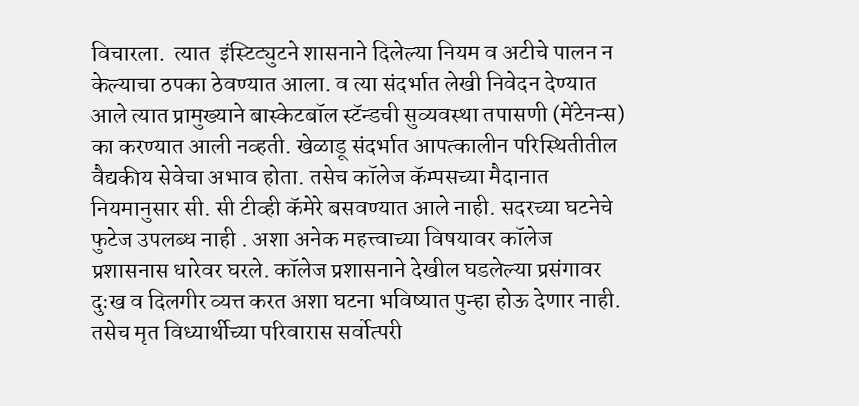विचारला.  त्यात  इंस्टिट्युटने शासनाने दिलेल्या नियम व अटीचे पालन न केल्याचा ठपका ठेवण्यात आला. व त्या संदर्भात लेखी निवेदन देण्यात आले त्यात प्रामुख्याने बास्केटबॉल स्टॅन्डची सुव्यवस्था तपासणी (मेंटेनन्स) का करण्यात आली नव्हती. खेळाडू संदर्भात आपत्कालीन परिस्थितीतील वैद्यकीय सेवेचा अभाव होता. तसेच कॉलेज कॅम्पसच्या मैदानात नियमानुसार सी. सी टीव्ही कॅमेरे बसवण्यात आले नाही. सदरच्या घटनेचे फुटेज उपलब्ध नाही . अशा अनेक महत्त्वाच्या विषयावर कॉलेज प्रशासनास धारेवर घरले. कॉलेज प्रशासनाने देखील घडलेल्या प्रसंगावर दुःख व दिलगीर व्यत्त करत अशा घटना भविष्यात पुन्हा होऊ देणार नाही. तसेच मृत विध्यार्थीच्या परिवारास सर्वोत्परी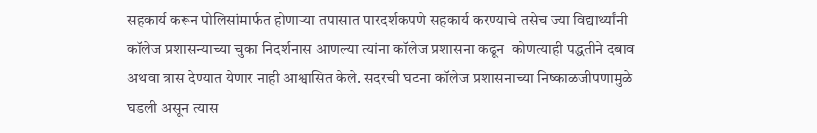सहकार्य करून पोलिसांमार्फत होणाऱ्या तपासात पारदर्शकपणे सहकार्य करण्याचे तसेच ज्या विद्यार्थ्यांनी कॉलेज प्रशासन्याच्या चुका निदर्शनास आणल्या त्यांना कॉलेज प्रशासना कढून  कोणत्याही पद्धतीने दबाव अथवा त्रास देण्यात येणार नाही आश्वासित केले. सदरची घटना कॉलेज प्रशासनाच्या निष्काळजीपणामुळे  घडली असून त्यास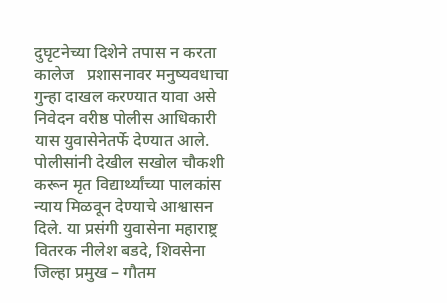दुघृटनेच्या दिशेने तपास न करता कालेज   प्रशासनावर मनुष्यवधाचा गुन्हा दाखल करण्यात यावा असे निवेदन वरीष्ठ पोलीस आधिकारी यास युवासेनेतर्फे देण्यात आले. पोलीसांनी देखील सखोल चौकशी करून मृत विद्यार्थ्यांच्या पालकांस न्याय मिळवून देण्याचे आश्वासन दिले. या प्रसंगी युवासेना महाराष्ट्र वितरक नीलेश बडदे, शिवसेना जिल्हा प्रमुख – गौतम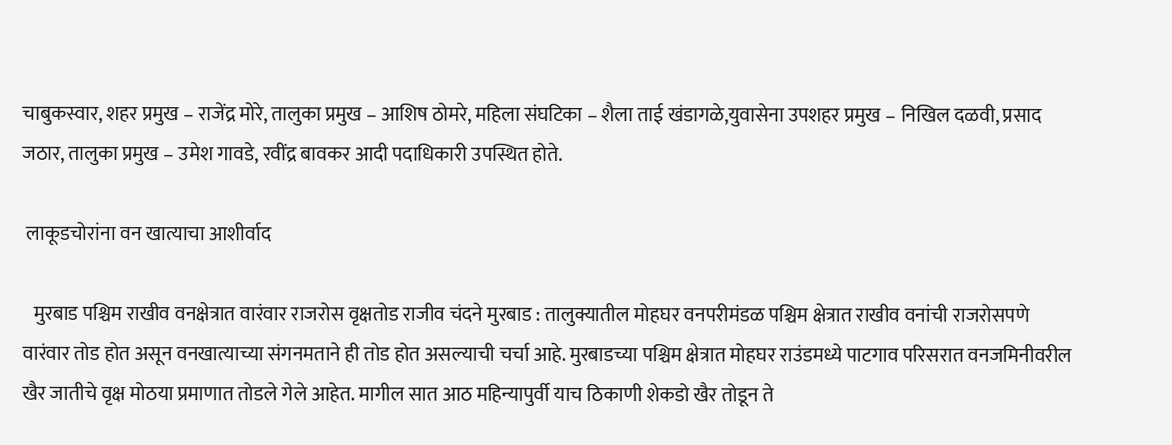चाबुकस्वार, शहर प्रमुख – राजेंद्र मोरे, तालुका प्रमुख – आशिष ठोमरे, महिला संघटिका – शैला ताई खंडागळे,युवासेना उपशहर प्रमुख – निखिल दळवी, प्रसाद जठार, तालुका प्रमुख – उमेश गावडे, रवींद्र बावकर आदी पदाधिकारी उपस्थित होते.

 लाकूडचोरांना वन खात्याचा आशीर्वाद

   मुरबाड पश्चिम राखीव वनक्षेत्रात वारंवार राजरोस वृक्षतोड राजीव चंदने मुरबाड : तालुक्यातील मोहघर वनपरीमंडळ पश्चिम क्षेत्रात राखीव वनांची राजरोसपणे वारंवार तोड होत असून वनखात्याच्या संगनमताने ही तोड होत असल्याची चर्चा आहे. मुरबाडच्या पश्चिम क्षेत्रात मोहघर राउंडमध्ये पाटगाव परिसरात वनजमिनीवरील खैर जातीचे वृक्ष मोठया प्रमाणात तोडले गेले आहेत. मागील सात आठ महिन्यापुर्वी याच ठिकाणी शेकडो खैर तोडून ते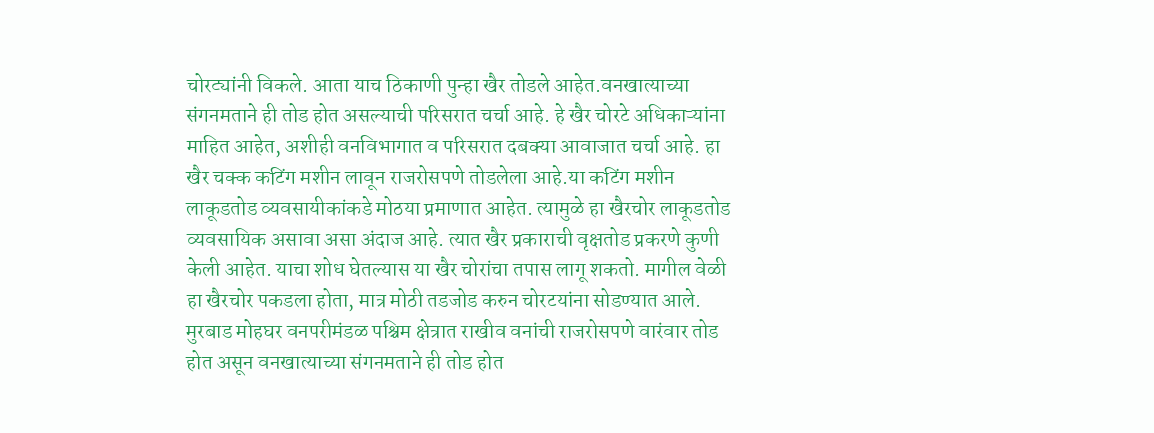चोरट्यांनी विकले. आता याच ठिकाणी पुन्हा खैर तोडले आहेत.वनखात्याच्या संगनमताने ही तोड होत असल्याची परिसरात चर्चा आहे. हे खैर चोरटे अधिकाऱ्यांना माहित आहेत, अशीही वनविभागात व परिसरात दबक्या आवाजात चर्चा आहे. हा खैर चक्क कटिंग मशीन लावून राजरोसपणे तोडलेला आहे.या कटिंग मशीन लाकूडतोड व्यवसायीकांकडे मोठया प्रमाणात आहेत. त्यामुळे हा खैरचोर लाकूडतोड व्यवसायिक असावा असा अंदाज आहे. त्यात खैर प्रकाराची वृक्षतोड प्रकरणे कुणी केली आहेत. याचा शोध घेतल्यास या खैर चोरांचा तपास लागू शकतो. मागील वेळी हा खैरचोर पकडला होता, मात्र मोठी तडजोड करुन चोरटयांना सोडण्यात आले. मुरबाड मोहघर वनपरीमंडळ पश्चिम क्षेत्रात राखीव वनांची राजरोसपणे वारंवार तोड होत असून वनखात्याच्या संगनमताने ही तोड होत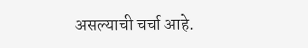असल्याची चर्चा आहे.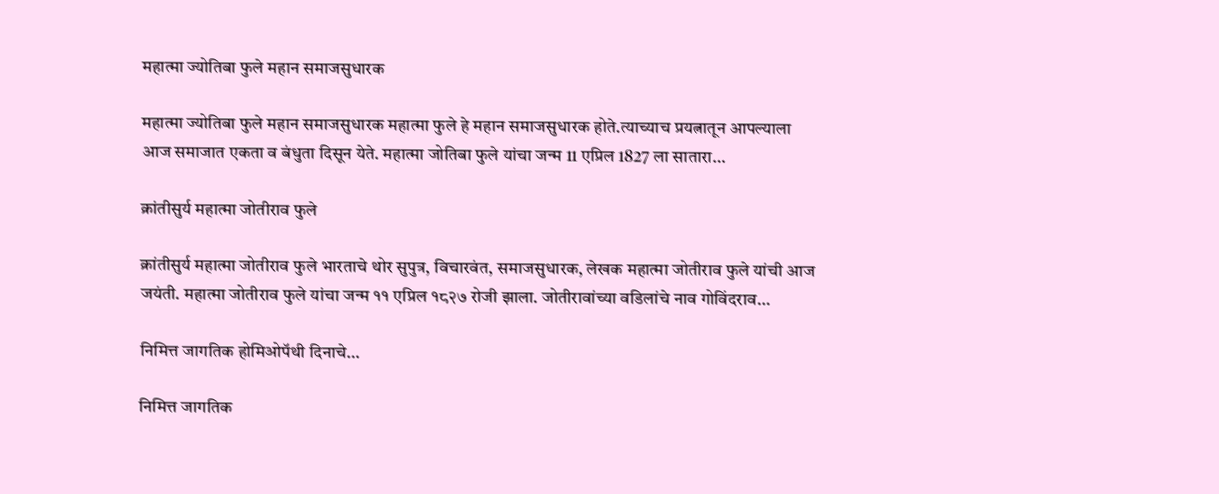महात्मा ज्योतिबा फुले महान समाजसुधारक

महात्मा ज्योतिबा फुले महान समाजसुधारक महात्मा फुले हे महान समाजसुधारक होते.त्याच्याच प्रयत्नातून आपल्याला आज समाजात एकता व बंधुता दिसून येते. महात्मा जोतिबा फुले यांचा जन्म 11 एप्रिल 1827 ला सातारा…

क्रांतीसुर्य महात्मा जोतीराव फुले

क्रांतीसुर्य महात्मा जोतीराव फुले भारताचे थोर सुपुत्र, विचारवंत, समाजसुधारक, लेखक महात्मा जोतीराव फुले यांची आज जयंती. महात्मा जोतीराव फुले यांचा जन्म ११ एप्रिल १८२७ रोजी झाला. जोतीरावांच्या वडिलांचे नाव गोविंदराव…

निमित्त जागतिक होमिओपॅथी दिनाचे…

निमित्त जागतिक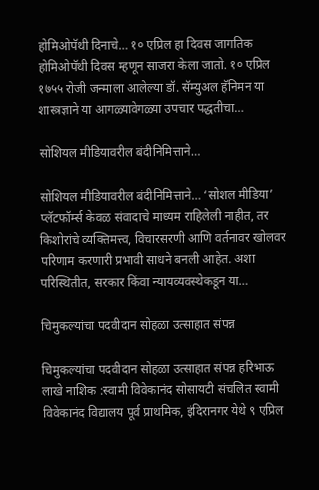होमिओपॅथी दिनाचे… १० एप्रिल हा दिवस जागतिक होमिओपॅथी दिवस म्हणून साजरा केला जातो. १० एप्रिल १७५५ रोजी जन्माला आलेल्या डॉ. सॅम्युअल हॅनिमन या शास्त्रज्ञाने या आगळ्यावेगळ्या उपचार पद्धतीचा…

सोशियल मीडियावरील बंदीनिमित्ताने…

सोशियल मीडियावरील बंदीनिमित्ताने… ‘सोशल मीडिया‌’ प्लॅटफॉर्म्स केवळ संवादाचे माध्यम राहिलेली नाहीत, तर किशोरांचे व्यक्तिमत्त्व, विचारसरणी आणि वर्तनावर खोलवर परिणाम करणारी प्रभावी साधने बनली आहेत. अशा परिस्थितीत, सरकार किंवा न्यायव्यवस्थेकडून या…

चिमुकल्यांचा पदवीदान सोहळा उत्साहात संपन्न

चिमुकल्यांचा पदवीदान सोहळा उत्साहात संपन्न हरिभाऊ लाखे नाशिक :स्वामी विवेकानंद सोसायटी संचलित स्वामी विवेकानंद विद्यालय पूर्व प्राथमिक, इंदिरानगर येथे ९ एप्रिल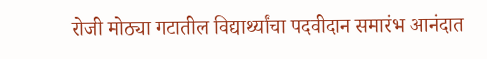रोजी मोठ्या गटातील विद्यार्थ्यांचा पदवीदान समारंभ आनंदात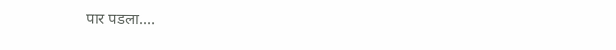पार पडला.…